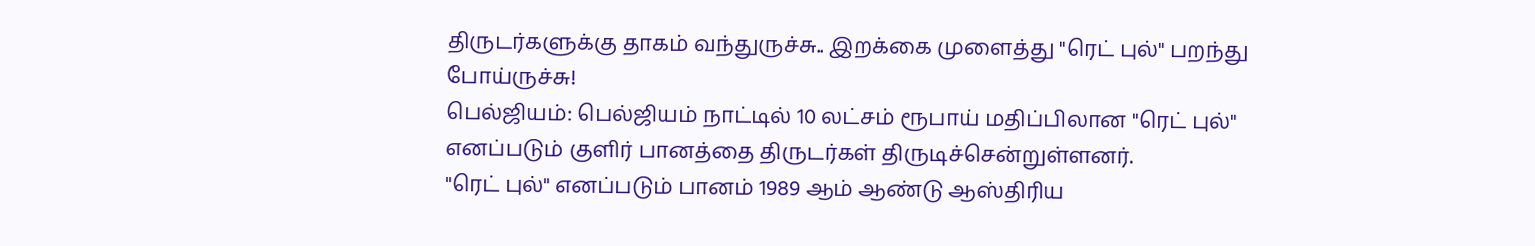திருடர்களுக்கு தாகம் வந்துருச்சு.. இறக்கை முளைத்து "ரெட் புல்" பறந்து போய்ருச்சு!
பெல்ஜியம்: பெல்ஜியம் நாட்டில் 10 லட்சம் ரூபாய் மதிப்பிலான "ரெட் புல்" எனப்படும் குளிர் பானத்தை திருடர்கள் திருடிச்சென்றுள்ளனர்.
"ரெட் புல்" எனப்படும் பானம் 1989 ஆம் ஆண்டு ஆஸ்திரிய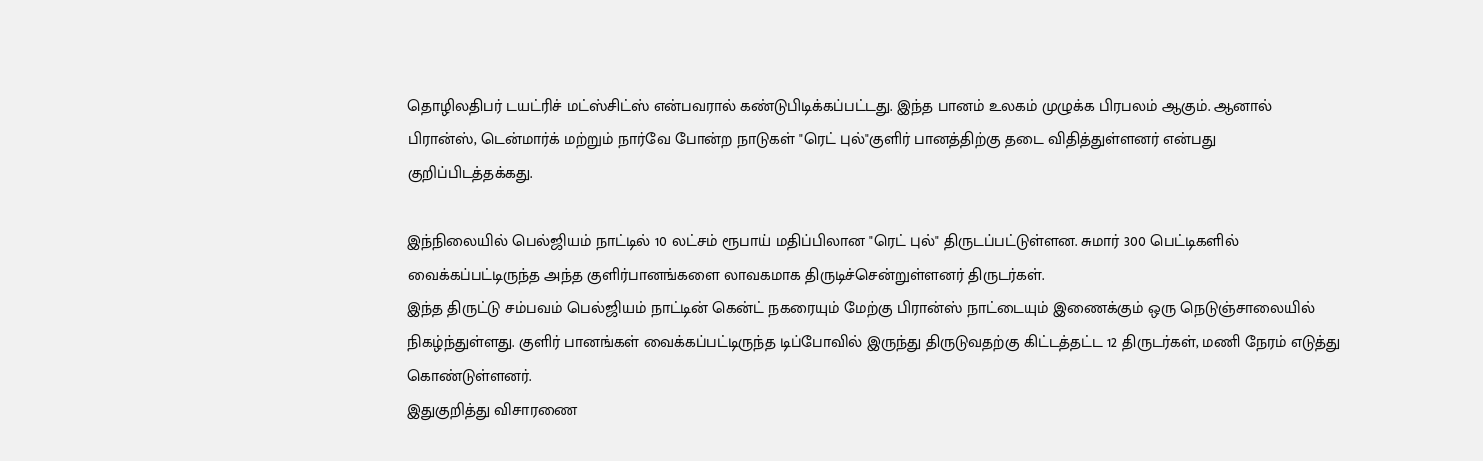தொழிலதிபர் டயட்ரிச் மட்ஸ்சிட்ஸ் என்பவரால் கண்டுபிடிக்கப்பட்டது. இந்த பானம் உலகம் முழுக்க பிரபலம் ஆகும். ஆனால் பிரான்ஸ், டென்மார்க் மற்றும் நார்வே போன்ற நாடுகள் "ரெட் புல்"குளிர் பானத்திற்கு தடை விதித்துள்ளனர் என்பது குறிப்பிடத்தக்கது.

இந்நிலையில் பெல்ஜியம் நாட்டில் 10 லட்சம் ரூபாய் மதிப்பிலான "ரெட் புல்" திருடப்பட்டுள்ளன. சுமார் 300 பெட்டிகளில் வைக்கப்பட்டிருந்த அந்த குளிர்பானங்களை லாவகமாக திருடிச்சென்றுள்ளனர் திருடர்கள்.
இந்த திருட்டு சம்பவம் பெல்ஜியம் நாட்டின் கென்ட் நகரையும் மேற்கு பிரான்ஸ் நாட்டையும் இணைக்கும் ஒரு நெடுஞ்சாலையில் நிகழ்ந்துள்ளது. குளிர் பானங்கள் வைக்கப்பட்டிருந்த டிப்போவில் இருந்து திருடுவதற்கு கிட்டத்தட்ட 12 திருடர்கள், மணி நேரம் எடுத்து கொண்டுள்ளனர்.
இதுகுறித்து விசாரணை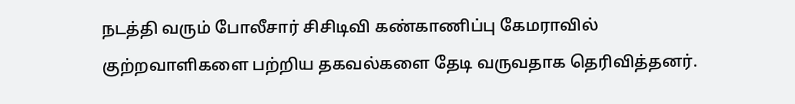நடத்தி வரும் போலீசார் சிசிடிவி கண்காணிப்பு கேமராவில் குற்றவாளிகளை பற்றிய தகவல்களை தேடி வருவதாக தெரிவித்தனர்.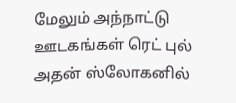மேலும் அந்நாட்டு ஊடகங்கள் ரெட் புல் அதன் ஸ்லோகனில்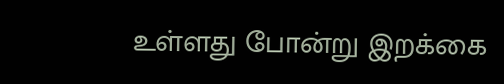உள்ளது போன்று இறக்கை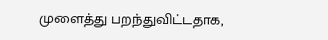முளைத்து பறந்துவிட்டதாக,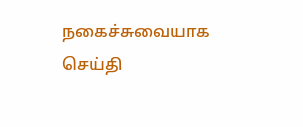நகைச்சுவையாக செய்தி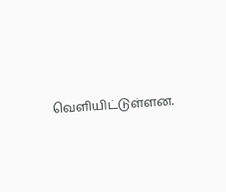வெளியிட்டுள்ளன.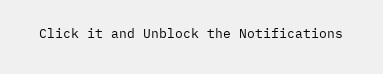Click it and Unblock the Notifications